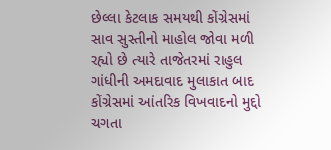છેલ્લા કેટલાક સમયથી કોંગ્રેસમાં સાવ સુસ્તીનો માહોલ જોવા મળી રહ્યો છે ત્યારે તાજેતરમાં રાહુલ ગાંધીની અમદાવાદ મુલાકાત બાદ કોંગ્રેસમાં આંતરિક વિખવાદનો મુદ્દો ચગતા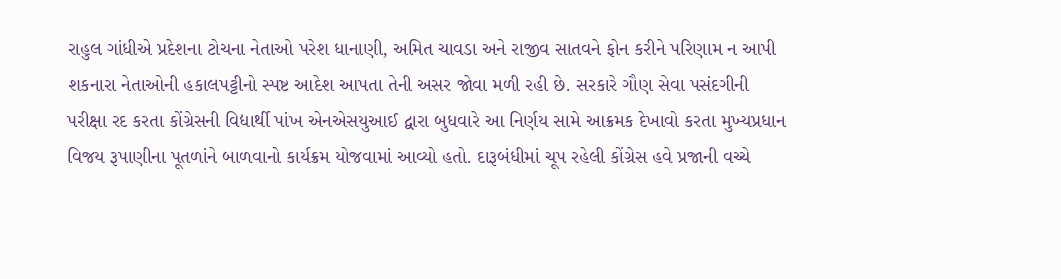રાહુલ ગાંધીએ પ્રદેશના ટોચના નેતાઓ પરેશ ધાનાણી, અમિત ચાવડા અને રાજીવ સાતવને ફોન કરીને પરિણામ ન આપી શકનારા નેતાઓની હકાલપટ્ટીનો સ્પષ્ટ આદેશ આપતા તેની અસર જોવા મળી રહી છે. સરકારે ગૌણ સેવા પસંદગીની પરીક્ષા રદ કરતા કોંગ્રેસની વિદ્યાર્થી પાંખ એનએસયુઆઈ દ્વારા બુધવારે આ નિર્ણય સામે આક્રમક દેખાવો કરતા મુખ્યપ્રધાન વિજય રૂપાણીના પૂતળાંને બાળવાનો કાર્યક્રમ યોજવામાં આવ્યો હતો. દારૂબંધીમાં ચૂપ રહેલી કોંગ્રેસ હવે પ્રજાની વચ્ચે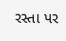રસ્તા પર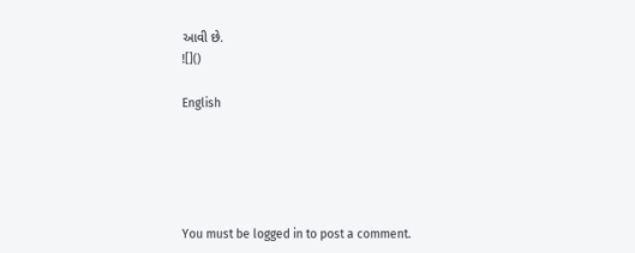આવી છે.
![]()

English





You must be logged in to post a comment.